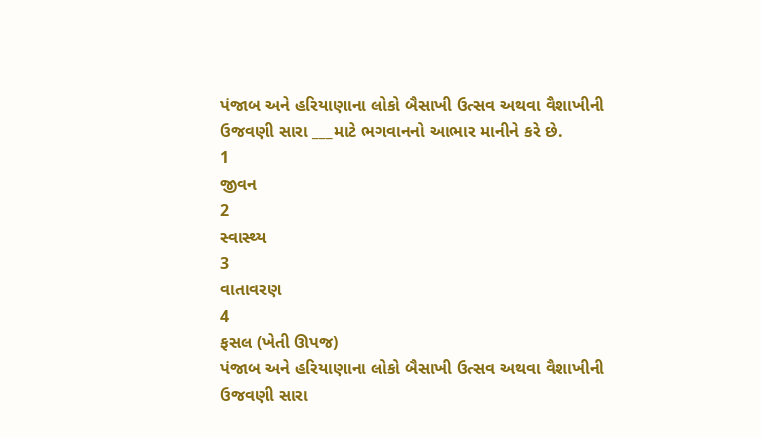પંજાબ અને હરિયાણાના લોકો બૈસાખી ઉત્સવ અથવા વૈશાખીની ઉજવણી સારા ___માટે ભગવાનનો આભાર માનીને કરે છે.
1
જીવન
2
સ્વાસ્થ્ય
3
વાતાવરણ
4
ફસલ (ખેતી ઊપજ)
પંજાબ અને હરિયાણાના લોકો બૈસાખી ઉત્સવ અથવા વૈશાખીની ઉજવણી સારા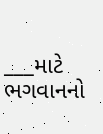___માટે ભગવાનનો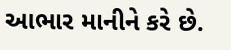આભાર માનીને કરે છે.